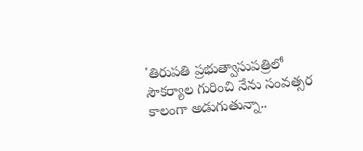'తిరుపతి ప్రభుత్వాసుపత్రిలో సౌకర్యాల గురించి నేను సంవత్సర కాలంగా అడుగుతున్నా..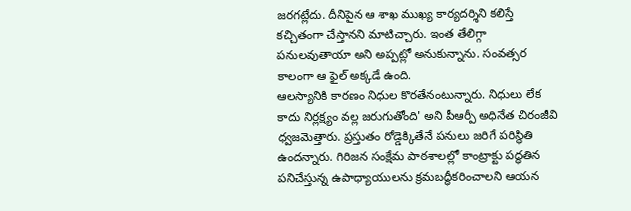జరగట్లేదు. దీనిపైన ఆ శాఖ ముఖ్య కార్యదర్శిని కలిస్తే కచ్చితంగా చేస్తానని మాటిచ్చారు. ఇంత తేలిగ్గా పనులవుతాయా అని అప్పట్లో అనుకున్నాను. సంవత్సర కాలంగా ఆ ఫైల్ అక్కడే ఉంది.
ఆలస్యానికి కారణం నిధుల కొరతేనంటున్నారు. నిధులు లేక కాదు నిర్లక్ష్యం వల్ల జరుగుతోంది' అని పీఆర్పీ అధినేత చిరంజీవి ధ్వజమెత్తారు. ప్రస్తుతం రోడ్డెక్కితేనే పనులు జరిగే పరిస్థితి ఉందన్నారు. గిరిజన సంక్షేమ పాఠశాలల్లో కాంట్రాక్టు పద్ధతిన పనిచేస్తున్న ఉపాధ్యాయులను క్రమబద్ధీకరించాలని ఆయన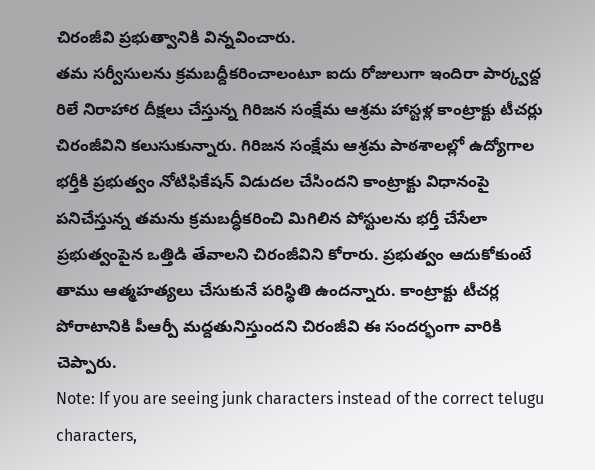చిరంజీవి ప్రభుత్వానికి విన్నవించారు.
తమ సర్వీసులను క్రమబద్దీకరించాలంటూ ఐదు రోజులుగా ఇందిరా పార్క్వద్ద రిలే నిరాహార దీక్షలు చేస్తున్న గిరిజన సంక్షేమ ఆశ్రమ హాస్టళ్ల కాంట్రాక్టు టీచర్లు చిరంజీవిని కలుసుకున్నారు. గిరిజన సంక్షేమ ఆశ్రమ పాఠశాలల్లో ఉద్యోగాల భర్తీకి ప్రభుత్వం నోటిఫికేషన్ విడుదల చేసిందని కాంట్రాక్టు విధానంపై పనిచేస్తున్న తమను క్రమబద్ధీకరించి మిగిలిన పోస్టులను భర్తీ చేసేలా ప్రభుత్వంపైన ఒత్తిడి తేవాలని చిరంజీవిని కోరారు. ప్రభుత్వం ఆదుకోకుంటే తాము ఆత్మహత్యలు చేసుకునే పరిస్థితి ఉందన్నారు. కాంట్రాక్టు టీచర్ల పోరాటానికి పీఆర్పీ మద్దతునిస్తుందని చిరంజీవి ఈ సందర్భంగా వారికి చెప్పారు.
Note: If you are seeing junk characters instead of the correct telugu characters,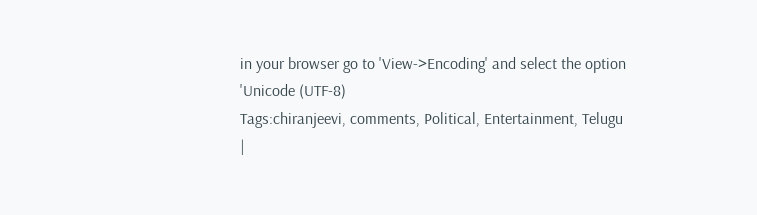in your browser go to 'View->Encoding' and select the option 'Unicode (UTF-8)
Tags:chiranjeevi, comments, Political, Entertainment, Telugu
|